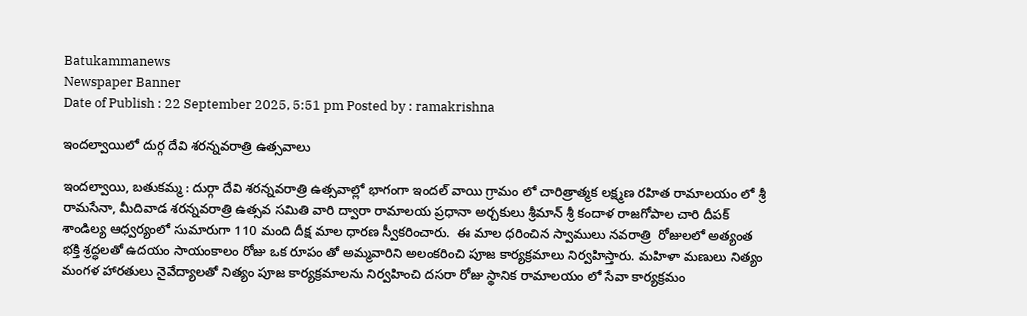Batukammanews
Newspaper Banner
Date of Publish : 22 September 2025, 5:51 pm Posted by : ramakrishna

ఇందల్వాయిలో దుర్గ దేవి శరన్నవరాత్రి ఉత్సవాలు

ఇందల్వాయి, బతుకమ్మ : దుర్గా దేవి శరన్నవరాత్రి ఉత్సవాల్లో భాగంగా ఇందల్ వాయి గ్రామం లో చారిత్రాత్మక లక్ష్మణ రహిత రామాలయం లో శ్రీ రామసేనా, మీదివాడ శరన్నవరాత్రి ఉత్సవ సమితి వారి ద్వారా రామాలయ ప్రధానా అర్చకులు శ్రీమాన్ శ్రీ కందాళ రాజగోపాల చారి దీపక్ శాండిల్య ఆధ్వర్యంలో సుమారుగా 110 మంది దీక్ష మాల ధారణ స్వీకరించారు.  ఈ మాల ధరించిన స్వాములు నవరాత్రి  రోజులలో అత్యంత భక్తి శ్రద్ధలతో ఉదయం సాయంకాలం రోజు ఒక రూపం తో అమ్మవారిని అలంకరించి పూజ కార్యక్రమాలు నిర్వహిస్తారు. మహిళా మణులు నిత్యం మంగళ హారతులు నైవేద్యాలతో నిత్యం పూజ కార్యక్రమాలను నిర్వహించి దసరా రోజు స్థానిక రామాలయం లో సేవా కార్యక్రమం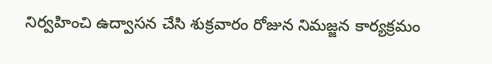నిర్వహించి ఉద్వాసన చేసి శుక్రవారం రోజున నిమజ్జన కార్యక్రమం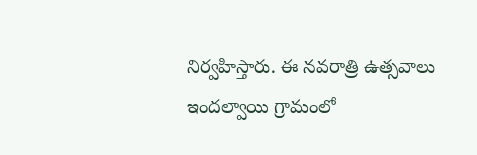నిర్వహిస్తారు. ఈ నవరాత్రి ఉత్సవాలు ఇందల్వాయి గ్రామంలో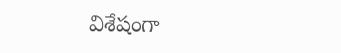విశేషంగా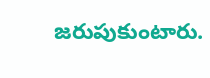జరుపుకుంటారు.